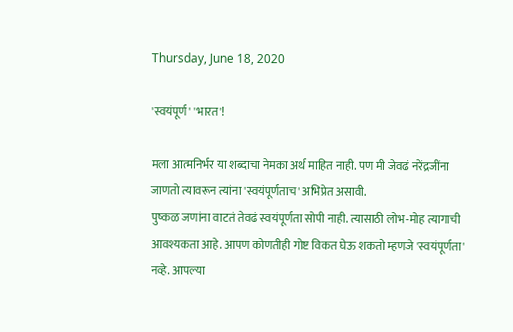Thursday, June 18, 2020

'स्वयंपूर्ण' 'भारत'!

मला आत्मनिर्भर या शब्दाचा नेमका अर्थ माहित नाही. पण मी जेवढं नरेंद्रजींना जाणतो त्यावरून त्यांना 'स्वयंपूर्णताच' अभिप्रेत असावी.
पुष्कळ जणांना वाटतं तेवढं स्वयंपूर्णता सोपी नाही. त्यासाठी लोभ-मोह त्यागाची आवश्यकता आहे. आपण कोणतीही गोष्ट विकत घेऊ शकतो म्हणजे 'स्वयंपूर्णता' नव्हे. आपल्या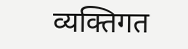व्यक्तिगत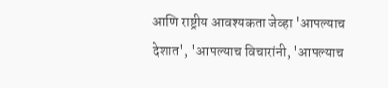आणि राष्ट्रीय आवश्यकता जेव्हा 'आपल्याच देशात', 'आपल्याच विचारांनी, 'आपल्याच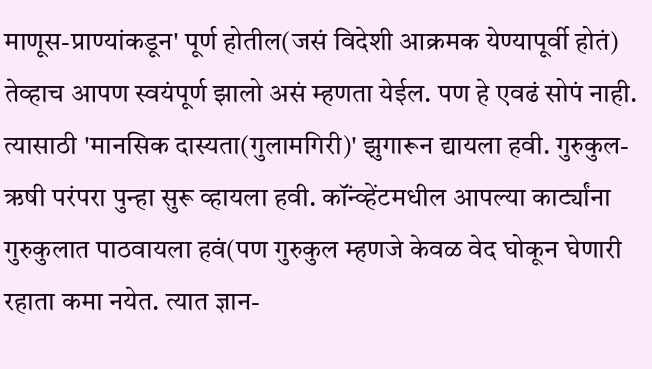माणूस-प्राण्यांकडून' पूर्ण होतील(जसं विदेशी आक्रमक येण्यापूर्वी होतं) तेव्हाच आपण स्वयंपूर्ण झालो असं म्हणता येईल. पण हे एवढं सोपं नाही. त्यासाठी 'मानसिक दास्यता(गुलामगिरी)' झुगारून द्यायला हवी. गुरुकुल-ऋषी परंपरा पुन्हा सुरू व्हायला हवी. कॉंन्व्हेंटमधील आपल्या कार्ट्यांना गुरुकुलात पाठवायला हवं(पण गुरुकुल म्हणजे केवळ वेद घोकून घेणारी रहाता कमा नयेत. त्यात ज्ञान-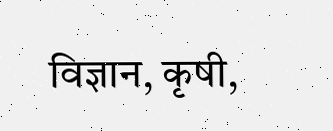विज्ञान, कृषी,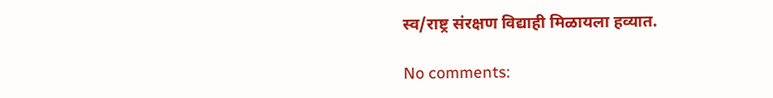स्व/राष्ट्र संरक्षण विद्याही मिळायला हव्यात.

No comments: